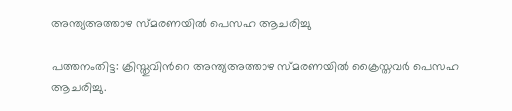അന്ത്യഅത്താഴ സ്മരണയിൽ പെസഹ ആചരിച്ചു

പത്തനംതിട്ട: ക്രിസ്തുവിന്‍റെ അന്ത്യഅത്താഴ സ്മരണയിൽ ക്രൈസ്തവര്‍ പെസഹ ആചരിച്ചു.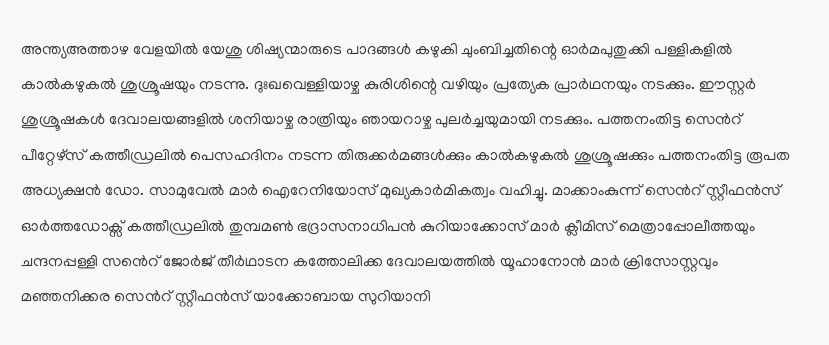അന്ത്യഅത്താഴ വേളയില്‍ യേശു ശിഷ്യന്മാരുടെ പാദങ്ങള്‍ കഴുകി ചുംബിച്ചതിന്റെ ഓര്‍മപുതുക്കി പള്ളികളിൽ കാല്‍കഴുകല്‍ ശുശ്രൂഷയും നടന്നു. ദുഃഖവെള്ളിയാഴ്ച കുരിശിന്റെ വഴിയും പ്രത്യേക പ്രാർഥനയും നടക്കും. ഈസ്റ്റർ ശുശ്രൂഷകൾ ദേവാലയങ്ങളിൽ ശനിയാഴ്ച രാത്രിയും ഞായറാഴ്ച പുലർച്ചയുമായി നടക്കും. പത്തനംതിട്ട സെന്‍റ് പീറ്റേഴ്സ് കത്തീഡ്രലിൽ പെസഹദിനം നടന്ന തിരുക്കർമങ്ങൾ‌ക്കും കാൽകഴുകൽ ശുശ്രൂഷക്കും പത്തനംതിട്ട രൂപത അധ്യക്ഷൻ ഡോ. സാമുവേൽ മാർ ഐറേനിയോസ് മുഖ്യകാർമികത്വം വഹിച്ചു. മാക്കാംകുന്ന് സെന്‍റ് സ്റ്റീഫൻസ് ഓർത്തഡോക്സ് കത്തീഡ്രലിൽ തുമ്പമൺ ഭദ്രാസനാധിപൻ കുറിയാക്കോസ് മാർ ക്ലീമിസ് മെത്രാപ്പോലീത്തയും ചന്ദനപ്പള്ളി സൻെറ് ജോർജ് തീർഥാടന കത്തോലിക്ക ദേവാലയത്തിൽ യൂഹാനോൻ മാർ ക്രിസോസ്റ്റവും മഞ്ഞനിക്കര സെന്‍റ് സ്റ്റീഫൻസ് യാക്കോബായ സുറിയാനി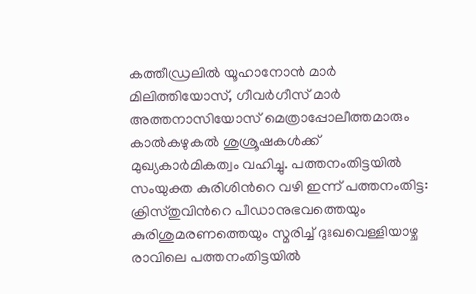കത്തീഡ്രലിൽ യൂഹാനോൻ മാർ മിലിത്തിയോസ്, ഗീവർഗീസ് മാർ അത്തനാസിയോസ് മെത്രാപ്പോലീത്തമാരും കാൽകഴുകൽ ശുശ്രൂഷകൾക്ക് മുഖ്യകാർമികത്വം വഹിച്ചു. പത്തനംതിട്ടയിൽ സംയുക്ത കുരിശിന്‍റെ വഴി ഇന്ന് പത്തനംതിട്ട: ക്രിസ്തുവിന്‍റെ പീഡാനുഭവത്തെയും കുരിശുമരണത്തെയും സ്മരിച്ച് ദുഃഖവെള്ളിയാഴ്ച രാവിലെ പത്തനംതിട്ടയിൽ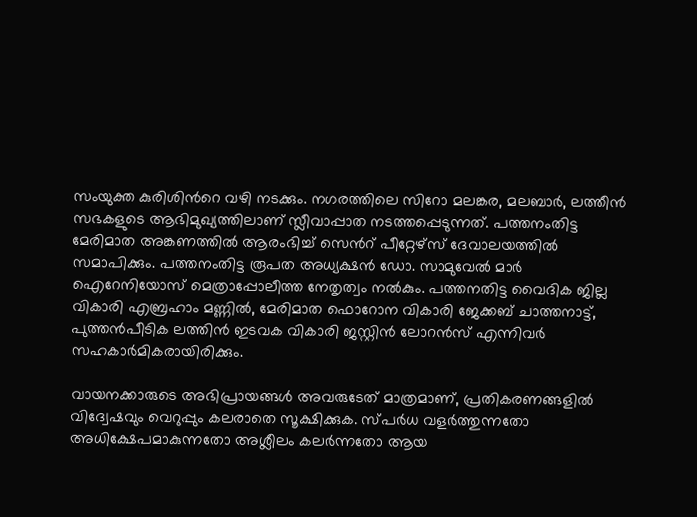സംയുക്ത കുരിശിന്‍റെ വഴി നടക്കും. നഗരത്തിലെ സിറോ മലങ്കര, മലബാർ, ലത്തീൻ സഭകളുടെ ആഭിമുഖ്യത്തിലാണ് സ്ലീവാപ്പാത നടത്തപ്പെടുന്നത്. പത്തനംതിട്ട മേരിമാത അങ്കണത്തിൽ ആരംഭിച്ച് സെന്‍റ് പീറ്റേഴ്സ് ദേവാലയത്തിൽ സമാപിക്കും. പത്തനംതിട്ട രൂപത അധ്യക്ഷൻ ഡോ. സാമുവേൽ മാർ ഐറേനിയോസ് മെത്രാപ്പോലീത്ത നേതൃത്വം നൽകും. പത്തനതിട്ട വൈദിക ജില്ല വികാരി എബ്രഹാം മണ്ണിൽ, മേരിമാത ഫൊറോന വികാരി ജേക്കബ് ചാത്തനാട്ട്, പുത്തൻപീടിക ലത്തിൻ ഇടവക വികാരി ജസ്റ്റിൻ ലോറൻസ് എന്നിവർ സഹകാർമികരായിരിക്കും.

വായനക്കാരുടെ അഭിപ്രായങ്ങള്‍ അവരുടേത് മാത്രമാണ്, പ്രതികരണങ്ങളിൽ വിദ്വേഷവും വെറുപ്പും കലരാതെ സൂക്ഷിക്കുക. സ്പർധ വളർത്തുന്നതോ അധിക്ഷേപമാകുന്നതോ അശ്ലീലം കലർന്നതോ ആയ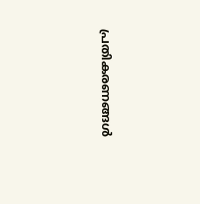പ്രതികരണങ്ങൾ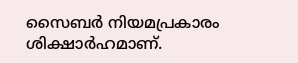സൈബർ നിയമപ്രകാരം ശിക്ഷാർഹമാണ്.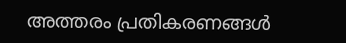അത്തരം പ്രതികരണങ്ങൾ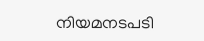നിയമനടപടി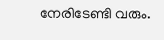നേരിടേണ്ടി വരും.